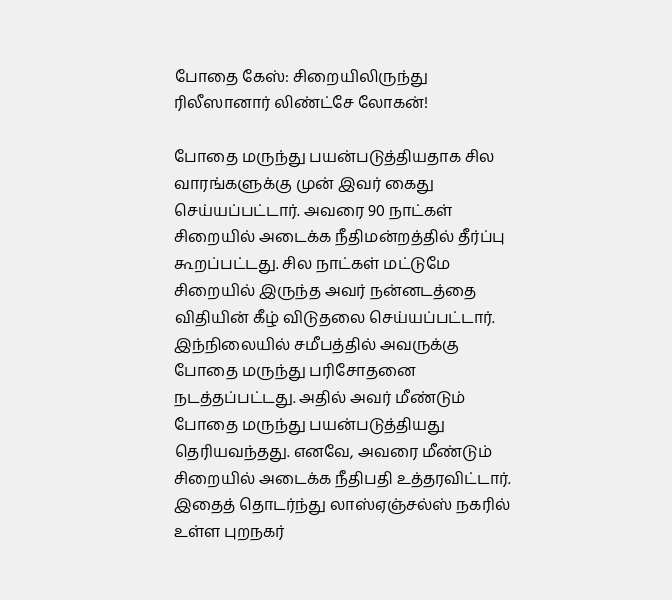போதை கேஸ்: சிறையிலிருந்து ரிலீஸானார் லிண்ட்சே லோகன்!

போதை மருந்து பயன்படுத்தியதாக சில வாரங்களுக்கு முன் இவர் கைது செய்யப்பட்டார். அவரை 90 நாட்கள் சிறையில் அடைக்க நீதிமன்றத்தில் தீர்ப்பு கூறப்பட்டது. சில நாட்கள் மட்டுமே சிறையில் இருந்த அவர் நன்னடத்தை விதியின் கீழ் விடுதலை செய்யப்பட்டார்.
இந்நிலையில் சமீபத்தில் அவருக்கு போதை மருந்து பரிசோதனை நடத்தப்பட்டது. அதில் அவர் மீண்டும் போதை மருந்து பயன்படுத்தியது தெரியவந்தது. எனவே, அவரை மீண்டும் சிறையில் அடைக்க நீதிபதி உத்தரவிட்டார்.
இதைத் தொடர்ந்து லாஸ்ஏஞ்சல்ஸ் நகரில் உள்ள புறநகர்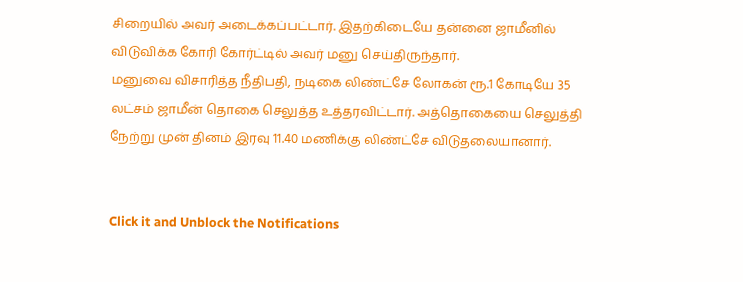சிறையில் அவர் அடைக்கப்பட்டார். இதற்கிடையே தன்னை ஜாமீனில் விடுவிக்க கோரி கோர்ட்டில் அவர் மனு செய்திருந்தார்.
மனுவை விசாரித்த நீதிபதி, நடிகை லிண்ட்சே லோகன் ரூ.1 கோடியே 35 லட்சம் ஜாமீன் தொகை செலுத்த உத்தரவிட்டார். அத்தொகையை செலுத்தி நேற்று முன் தினம் இரவு 11.40 மணிக்கு லிண்ட்சே விடுதலையானார்.


Click it and Unblock the Notifications